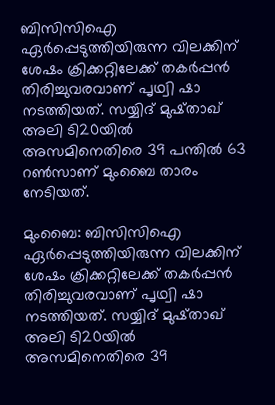ബിസിസിഐ ഏര്‍പ്പെടുത്തിയിരുന്ന വിലക്കിന് ശേഷം ക്രിക്കറ്റിലേക്ക് തകര്‍പ്പന്‍ തിരിച്ചുവരവാണ് പൃഥ്വി ഷാ നടത്തിയത്. സയ്യിദ് മുഷ്താഖ് അലി ടി20യില്‍ അസമിനെതിരെ 39 പന്തില്‍ 63 റണ്‍സാണ് മുംബൈ താരം നേടിയത്.

മുംബൈ: ബിസിസിഐ ഏര്‍പ്പെടുത്തിയിരുന്ന വിലക്കിന് ശേഷം ക്രിക്കറ്റിലേക്ക് തകര്‍പ്പന്‍ തിരിച്ചുവരവാണ് പൃഥ്വി ഷാ നടത്തിയത്. സയ്യിദ് മുഷ്താഖ് അലി ടി20യില്‍ അസമിനെതിരെ 39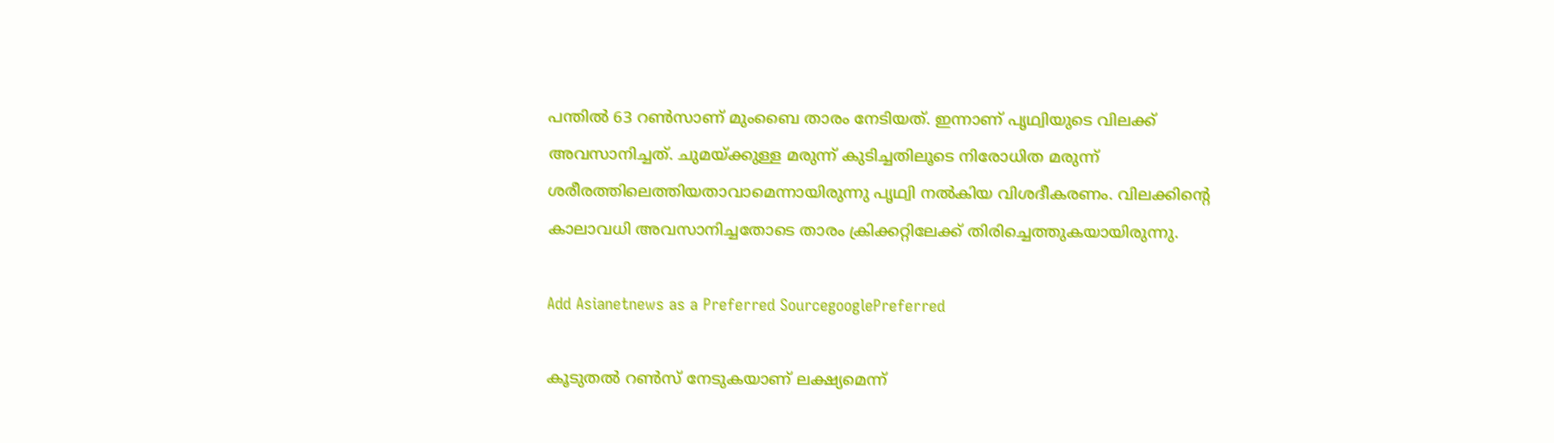പന്തില്‍ 63 റണ്‍സാണ് മുംബൈ താരം നേടിയത്. ഇന്നാണ് പൃഥ്വിയുടെ വിലക്ക് അവസാനിച്ചത്. ചുമയ്ക്കുള്ള മരുന്ന് കുടിച്ചതിലൂടെ നിരോധിത മരുന്ന് ശരീരത്തിലെത്തിയതാവാമെന്നായിരുന്നു പൃഥ്വി നല്‍കിയ വിശദീകരണം. വിലക്കിന്റെ കാലാവധി അവസാനിച്ചതോടെ താരം ക്രിക്കറ്റിലേക്ക് തിരിച്ചെത്തുകയായിരുന്നു.

Add Asianetnews as a Preferred SourcegooglePreferred

കൂടുതല്‍ റണ്‍സ് നേടുകയാണ് ലക്ഷ്യമെന്ന്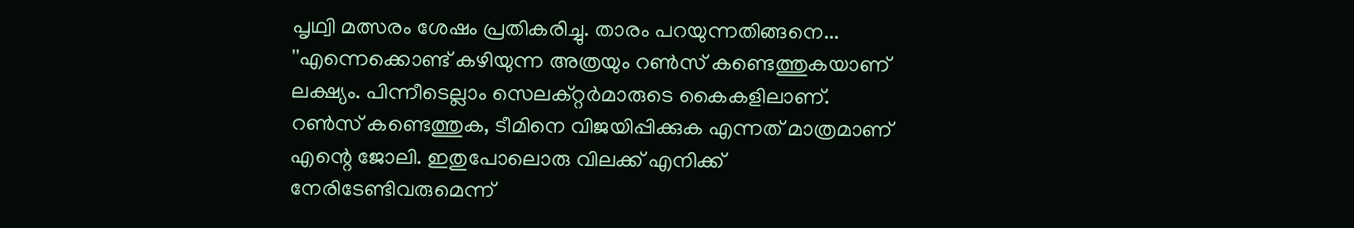പൃഥ്വി മത്സരം ശേഷം പ്രതികരിച്ചു. താരം പറയുന്നതിങ്ങനെ... ''എന്നെക്കൊണ്ട് കഴിയുന്ന അത്രയും റണ്‍സ് കണ്ടെത്തുകയാണ് ലക്ഷ്യം. പിന്നീടെല്ലാം സെലക്റ്റര്‍മാരുടെ കൈകളിലാണ്. റണ്‍സ് കണ്ടെത്തുക, ടീമിനെ വിജയിപ്പിക്കുക എന്നത് മാത്രമാണ് എന്റെ ജോലി. ഇതുപോലൊരു വിലക്ക് എനിക്ക് നേരിടേണ്ടിവരുമെന്ന്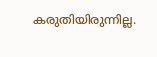കരുതിയിരുന്നില്ല.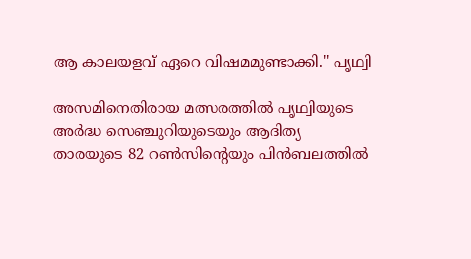ആ കാലയളവ് ഏറെ വിഷമമുണ്ടാക്കി.'' പൃഥ്വി

അസമിനെതിരായ മത്സരത്തില്‍ പൃഥ്വിയുടെ അര്‍ദ്ധ സെഞ്ചുറിയുടെയും ആദിത്യ താരയുടെ 82 റണ്‍സിന്റെയും പിന്‍ബലത്തില്‍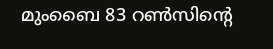മുംബൈ 83 റണ്‍സിന്റെ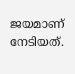ജയമാണ് നേടിയത്.